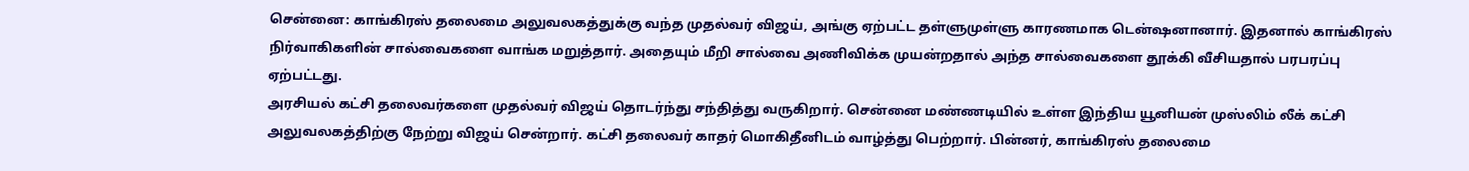சென்னை: காங்கிரஸ் தலைமை அலுவலகத்துக்கு வந்த முதல்வர் விஜய், அங்கு ஏற்பட்ட தள்ளுமுள்ளு காரணமாக டென்ஷனானார். இதனால் காங்கிரஸ் நிர்வாகிகளின் சால்வைகளை வாங்க மறுத்தார். அதையும் மீறி சால்வை அணிவிக்க முயன்றதால் அந்த சால்வைகளை தூக்கி வீசியதால் பரபரப்பு ஏற்பட்டது.
அரசியல் கட்சி தலைவர்களை முதல்வர் விஜய் தொடர்ந்து சந்தித்து வருகிறார். சென்னை மண்ணடியில் உள்ள இந்திய யூனியன் முஸ்லிம் லீக் கட்சி அலுவலகத்திற்கு நேற்று விஜய் சென்றார். கட்சி தலைவர் காதர் மொகிதீனிடம் வாழ்த்து பெற்றார். பின்னர், காங்கிரஸ் தலைமை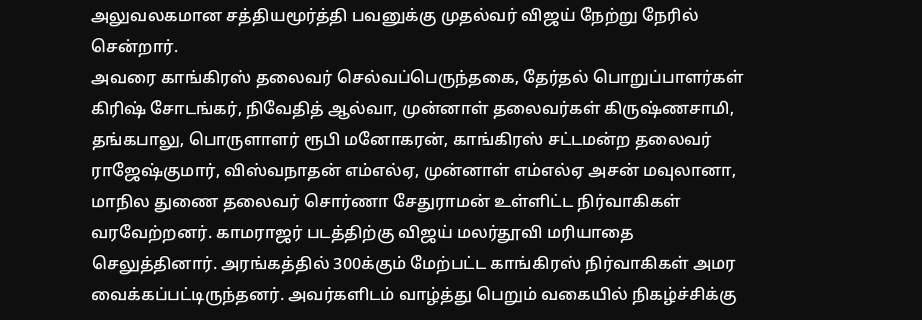அலுவலகமான சத்தியமூர்த்தி பவனுக்கு முதல்வர் விஜய் நேற்று நேரில் சென்றார்.
அவரை காங்கிரஸ் தலைவர் செல்வப்பெருந்தகை, தேர்தல் பொறுப்பாளர்கள் கிரிஷ் சோடங்கர், நிவேதித் ஆல்வா, முன்னாள் தலைவர்கள் கிருஷ்ணசாமி, தங்கபாலு, பொருளாளர் ரூபி மனோகரன், காங்கிரஸ் சட்டமன்ற தலைவர் ராஜேஷ்குமார், விஸ்வநாதன் எம்எல்ஏ, முன்னாள் எம்எல்ஏ அசன் மவுலானா, மாநில துணை தலைவர் சொர்ணா சேதுராமன் உள்ளிட்ட நிர்வாகிகள் வரவேற்றனர். காமராஜர் படத்திற்கு விஜய் மலர்தூவி மரியாதை செலுத்தினார். அரங்கத்தில் 300க்கும் மேற்பட்ட காங்கிரஸ் நிர்வாகிகள் அமர வைக்கப்பட்டிருந்தனர். அவர்களிடம் வாழ்த்து பெறும் வகையில் நிகழ்ச்சிக்கு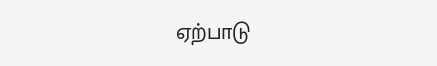ஏற்பாடு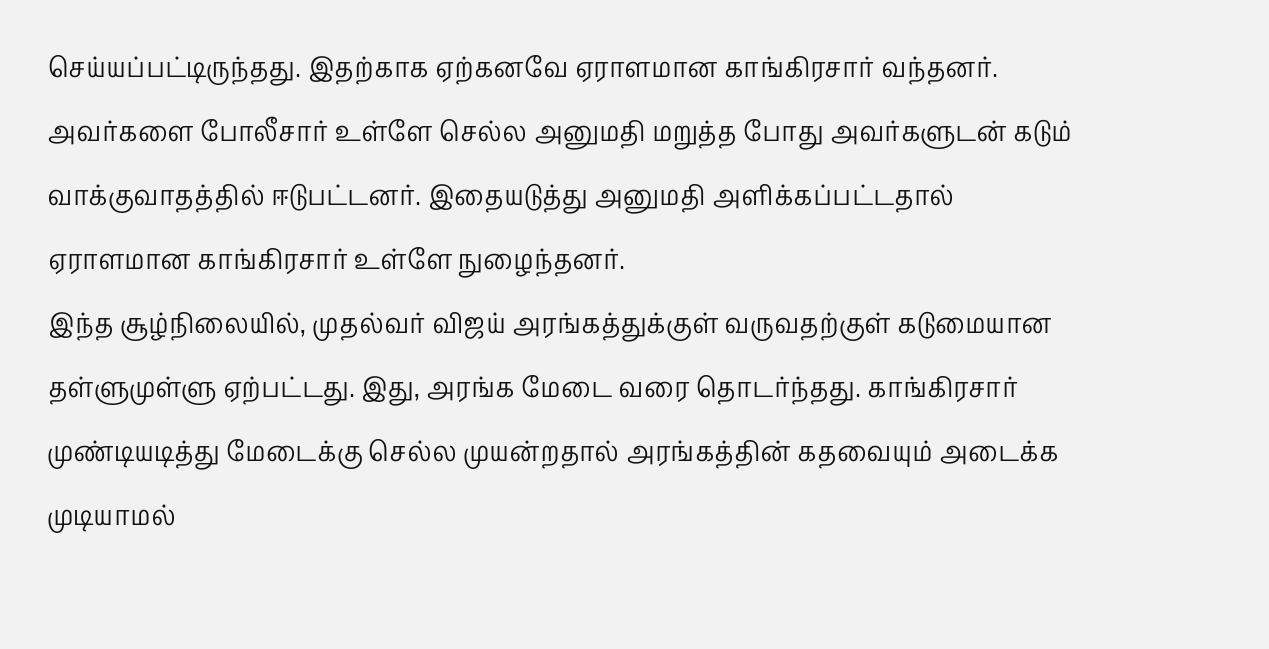செய்யப்பட்டிருந்தது. இதற்காக ஏற்கனவே ஏராளமான காங்கிரசார் வந்தனர். அவர்களை போலீசார் உள்ளே செல்ல அனுமதி மறுத்த போது அவர்களுடன் கடும் வாக்குவாதத்தில் ஈடுபட்டனர். இதையடுத்து அனுமதி அளிக்கப்பட்டதால் ஏராளமான காங்கிரசார் உள்ளே நுழைந்தனர்.
இந்த சூழ்நிலையில், முதல்வர் விஜய் அரங்கத்துக்குள் வருவதற்குள் கடுமையான தள்ளுமுள்ளு ஏற்பட்டது. இது, அரங்க மேடை வரை தொடர்ந்தது. காங்கிரசார் முண்டியடித்து மேடைக்கு செல்ல முயன்றதால் அரங்கத்தின் கதவையும் அடைக்க முடியாமல்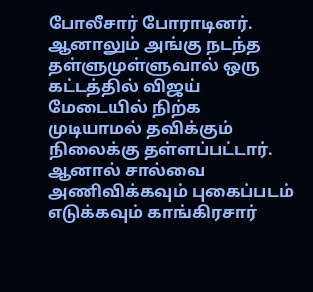போலீசார் போராடினர். ஆனாலும் அங்கு நடந்த தள்ளுமுள்ளுவால் ஒரு கட்டத்தில் விஜய் மேடையில் நிற்க முடியாமல் தவிக்கும் நிலைக்கு தள்ளப்பட்டார். ஆனால் சால்வை அணிவிக்கவும் புகைப்படம் எடுக்கவும் காங்கிரசார்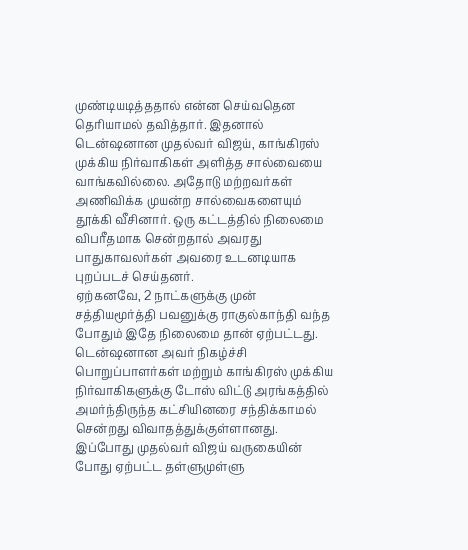முண்டியடித்ததால் என்ன செய்வதென தெரியாமல் தவித்தார். இதனால் டென்ஷனான முதல்வர் விஜய், காங்கிரஸ் முக்கிய நிர்வாகிகள் அளித்த சால்வையை வாங்கவில்லை. அதோடு மற்றவர்கள் அணிவிக்க முயன்ற சால்வைகளையும் தூக்கி வீசினார். ஒரு கட்டத்தில் நிலைமை விபரீதமாக சென்றதால் அவரது பாதுகாவலர்கள் அவரை உடனடியாக புறப்படச் செய்தனர்.
ஏற்கனவே, 2 நாட்களுக்கு முன் சத்தியமூர்த்தி பவனுக்கு ராகுல்காந்தி வந்த போதும் இதே நிலைமை தான் ஏற்பட்டது. டென்ஷனான அவர் நிகழ்ச்சி பொறுப்பாளர்கள் மற்றும் காங்கிரஸ் முக்கிய நிர்வாகிகளுக்கு டோஸ் விட்டு அரங்கத்தில் அமர்ந்திருந்த கட்சியினரை சந்திக்காமல் சென்றது விவாதத்துக்குள்ளானது. இப்போது முதல்வர் விஜய் வருகையின் போது ஏற்பட்ட தள்ளுமுள்ளு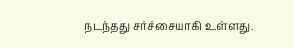நடந்தது சர்ச்சையாகி உள்ளது.